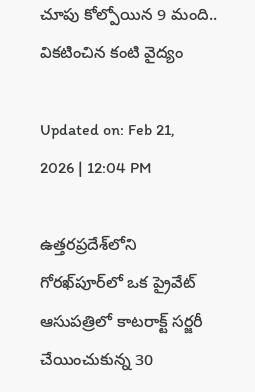చూపు కోల్పోయిన 9 మంది.. వికటించిన కంటి వైద్యం

Updated on: Feb 21, 2026 | 12:04 PM

ఉత్తరప్రదేశ్‌లోని గోరఖ్‌పూర్‌లో ఒక ప్రైవేట్ ఆసుపత్రిలో కాటరాక్ట్‌ సర్జరీ చేయించుకున్న 30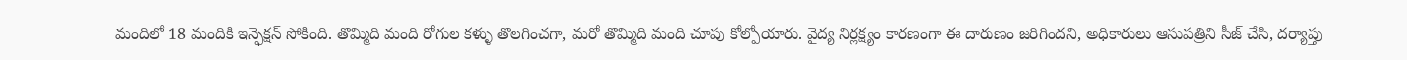మందిలో 18 మందికి ఇన్ఫెక్షన్ సోకింది. తొమ్మిది మంది రోగుల కళ్ళు తొలగించగా, మరో తొమ్మిది మంది చూపు కోల్పోయారు. వైద్య నిర్లక్ష్యం కారణంగా ఈ దారుణం జరిగిందని, అధికారులు ఆసుపత్రిని సీజ్ చేసి, దర్యాప్తు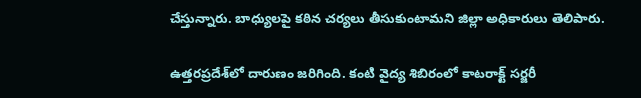చేస్తున్నారు. బాధ్యులపై కఠిన చర్యలు తీసుకుంటామని జిల్లా అధికారులు తెలిపారు.

ఉత్తరప్రదేశ్‌లో దారుణం జరిగింది. కంటి వైద్య శిబిరంలో కాటరాక్ట్‌ సర్జరీ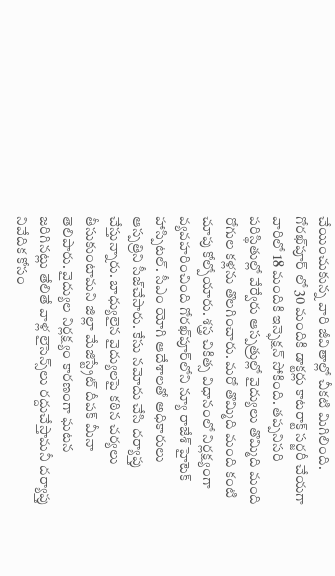చేయించుకున్న వారి జీవితాల్లో చీకటి మిగిలింది. గోరఖ్‌పూర్‌ లో 30 మందికి డాక్టర్లు కాటరాక్ట్‌ సర్జరీ చేయగా వారిలో 18 మందికి ఇన్ఫెక్షన్‌ సోకింది. తప్పనిసరి పరిస్థితుల్లో వేర్వేరు ఆస్పత్రుల్లో వైద్యులు తొమ్మిది మంది రోగుల కళ్లను తొలగించారు. మరో తొమ్మిది మంది కంటి చూపు కోల్పోయారు. శస్త్ర చికిత్స విధానంలో నిర్లక్ష్యంగా వ్యవహరించింది గోరఖ్‌పూర్‌లోని న్యూ రాజేశ్‌ హైటెక్‌ హాస్పిటల్‌. సీఎం యోగి ఆదేశాలతో అధికారులు ఆస్పత్రిని సీజ్‌చేసారు. కేసు నమోదు చేసి దర్యాప్తు చేస్తున్నారు. బాధ్యులైన వైద్యులపై కఠిన చర్యలు తీసుకుంటామని జిల్లా మేజిస్ట్రేట్‌ దీపక్‌ మీనా తెలిపారు. వైద్యుల నిర్లక్ష్యం కారణంగా ఘటన జరిగినట్లు తేలితే వాళ్ల లైసెన్స్‌లు రద్దుచేస్తామనీ దర్యాప్తు నివేదిక కోసం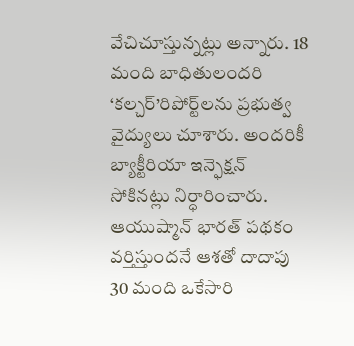వేచిచూస్తున్నట్లు అన్నారు. 18 మంది బాధితులందరి ‘కల్చర్‌’రిపోర్ట్‌లను ప్రభుత్వ వైద్యులు చూశారు. అందరికీ బ్యాక్టీరియా ఇన్ఫెక్షన్‌ సోకినట్లు నిర్ధారించారు. ఆయుష్మాన్‌ భారత్‌ పథకం వర్తిస్తుందనే ఆశతో దాదాపు 30 మంది ఒకేసారి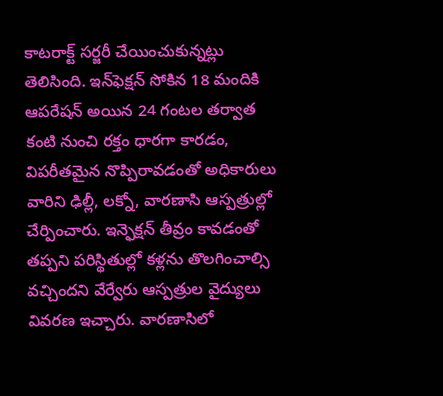కాటరాక్ట్‌ సర్జరీ చేయించుకున్నట్లు తెలిసింది. ఇన్‌ఫెక్షన్‌ సోకిన 18 మందికి ఆపరేషన్‌ అయిన 24 గంటల తర్వాత కంటి నుంచి రక్తం ధారగా కారడం, విపరీతమైన నొప్పిరావడంతో అధికారులు వారిని ఢిల్లీ, లక్నో, వారణాసి ఆస్పత్రుల్లో చేర్పించారు. ఇన్ఫెక్షన్‌ తీవ్రం కావడంతో తప్పని పరిస్థితుల్లో కళ్లను తొలగించాల్సి వచ్చిందని వేర్వేరు ఆస్పత్రుల వైద్యులు వివరణ ఇచ్చారు. వారణాసిలో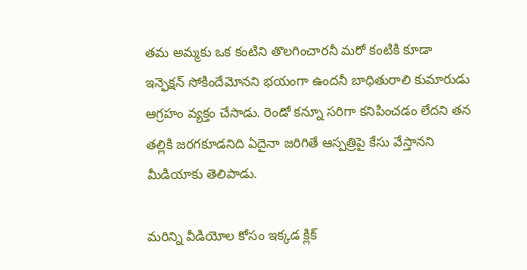తమ అమ్మకు ఒక కంటిని తొలగించారనీ మరో కంటికి కూడా ఇన్ఫెక్షన్‌ సోకిందేమోనని భయంగా ఉందనీ బాధితురాలి కుమారుడు ఆగ్రహం వ్యక్తం చేసాడు. రెండో కన్నూ సరిగా కనిపించడం లేదని తన తల్లికి జరగకూడనిది ఏదైనా జరిగితే ఆస్పత్రిపై కేసు వేస్తానని మీడియాకు తెలిపాడు.

మరిన్ని వీడియోల కోసం ఇక్కడ క్లిక్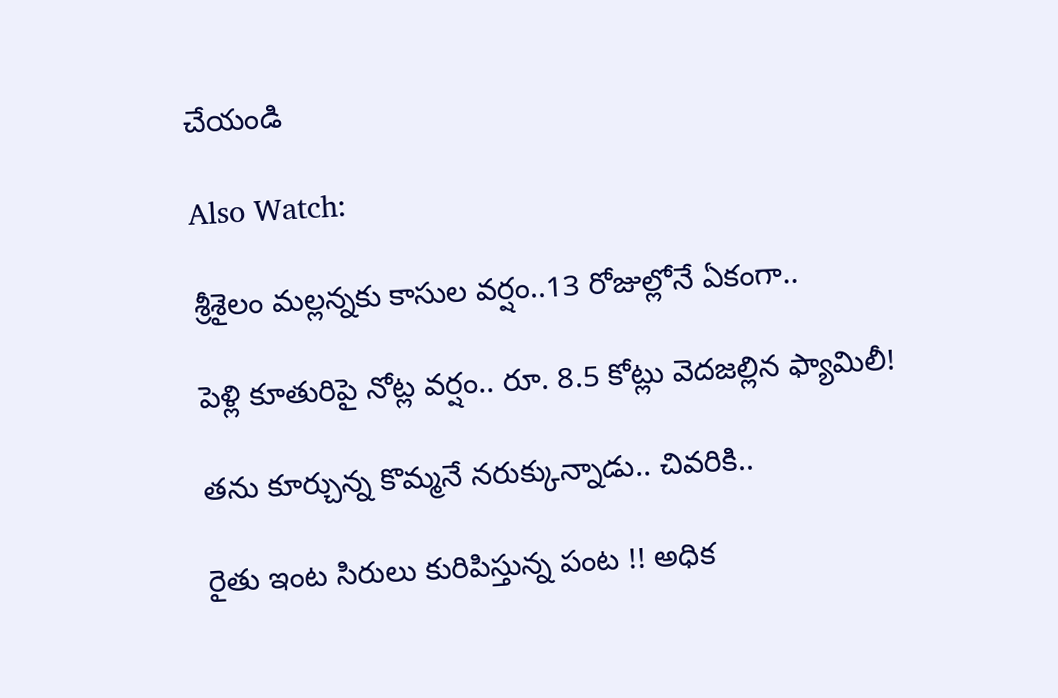చేయండి

Also Watch:

శ్రీశైలం మల్లన్నకు కాసుల వర్షం..13 రోజుల్లోనే ఏకంగా..

పెళ్లి కూతురిపై నోట్ల వర్షం.. రూ. 8.5 కోట్లు వెదజల్లిన ఫ్యామిలీ!

తను కూర్చున్న కొమ్మనే నరుక్కున్నాడు.. చివరికి..

రైతు ఇంట సిరులు కురిపిస్తున్న పంట !! అధిక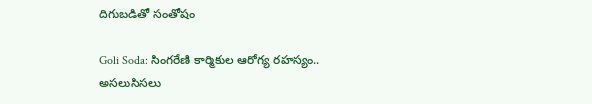దిగుబడితో సంతోషం

Goli Soda: సింగరేణి కార్మికుల ఆరోగ్య రహస్యం.. అసలుసిసలు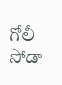గోలీ సోడా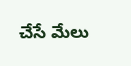చేసే మేలు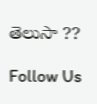తెలుసా ??

Follow Us